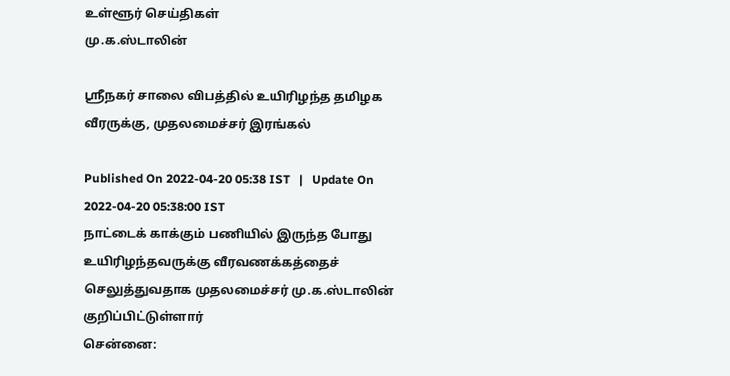உள்ளூர் செய்திகள்
மு.க.ஸ்டாலின்

ஸ்ரீநகர் சாலை விபத்தில் உயிரிழந்த தமிழக வீரருக்கு, முதலமைச்சர் இரங்கல்

Published On 2022-04-20 05:38 IST   |   Update On 2022-04-20 05:38:00 IST
நாட்டைக் காக்கும் பணியில் இருந்த போது உயிரிழந்தவருக்கு வீரவணக்கத்தைச் செலுத்துவதாக முதலமைச்சர் மு.க.ஸ்டாலின் குறிப்பிட்டுள்ளார்
சென்னை: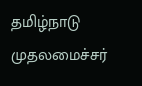தமிழ்நாடு முதலமைச்சர்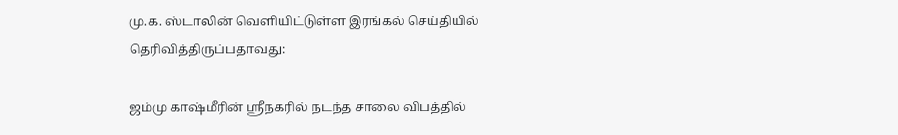மு.க. ஸ்டாலின் வெளியிட்டுள்ள இரங்கல் செய்தியில் தெரிவித்திருப்பதாவது:

ஜம்மு காஷ்மீரின் ஸ்ரீநகரில் நடந்த சாலை விபத்தில்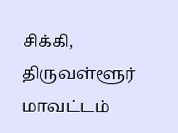சிக்கி, திருவள்ளூர் மாவட்டம்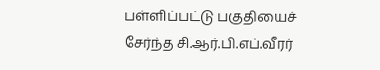பள்ளிப்பட்டு பகுதியைச் சேர்ந்த சி.ஆர்.பி.எப்.வீரர்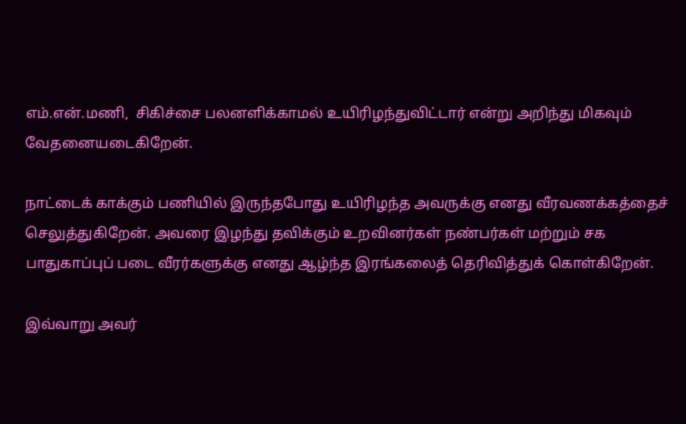எம்.என்.மணி,  சிகிச்சை பலனளிக்காமல் உயிரிழந்துவிட்டார் என்று அறிந்து மிகவும் வேதனையடைகிறேன்.

நாட்டைக் காக்கும் பணியில் இருந்தபோது உயிரிழந்த அவருக்கு எனது வீரவணக்கத்தைச் செலுத்துகிறேன். அவரை இழந்து தவிக்கும் உறவினர்கள் நண்பர்கள் மற்றும் சக பாதுகாப்புப் படை வீரர்களுக்கு எனது ஆழ்ந்த இரங்கலைத் தெரிவித்துக் கொள்கிறேன்.

இவ்வாறு அவர்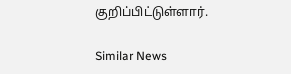குறிப்பிட்டுள்ளார்.

Similar News